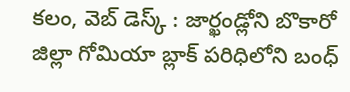కలం, వెబ్ డెస్క్ : జార్ఖండ్లోని బొకారో జిల్లా గోమియా బ్లాక్ పరిధిలోని బంధ్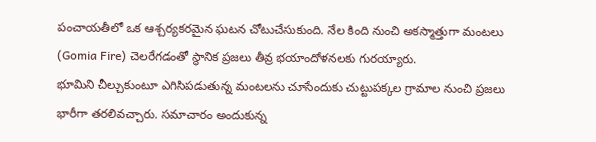పంచాయతీలో ఒక ఆశ్చర్యకరమైన ఘటన చోటుచేసుకుంది. నేల కింది నుంచి అకస్మాత్తుగా మంటలు (Gomia Fire) చెలరేగడంతో స్థానిక ప్రజలు తీవ్ర భయాందోళనలకు గురయ్యారు.
భూమిని చీల్చుకుంటూ ఎగిసిపడుతున్న మంటలను చూసేందుకు చుట్టుపక్కల గ్రామాల నుంచి ప్రజలు భారీగా తరలివచ్చారు. సమాచారం అందుకున్న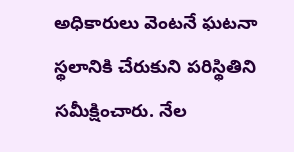అధికారులు వెంటనే ఘటనా స్థలానికి చేరుకుని పరిస్థితిని సమీక్షించారు. నేల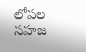లోపల సహజ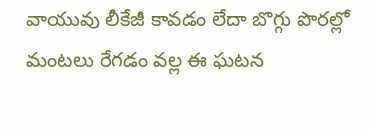వాయువు లీకేజీ కావడం లేదా బొగ్గు పొరల్లో మంటలు రేగడం వల్ల ఈ ఘటన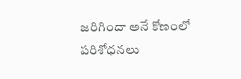జరిగిందా అనే కోణంలో పరిశోధనలు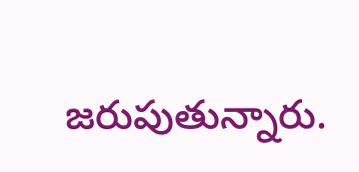జరుపుతున్నారు.